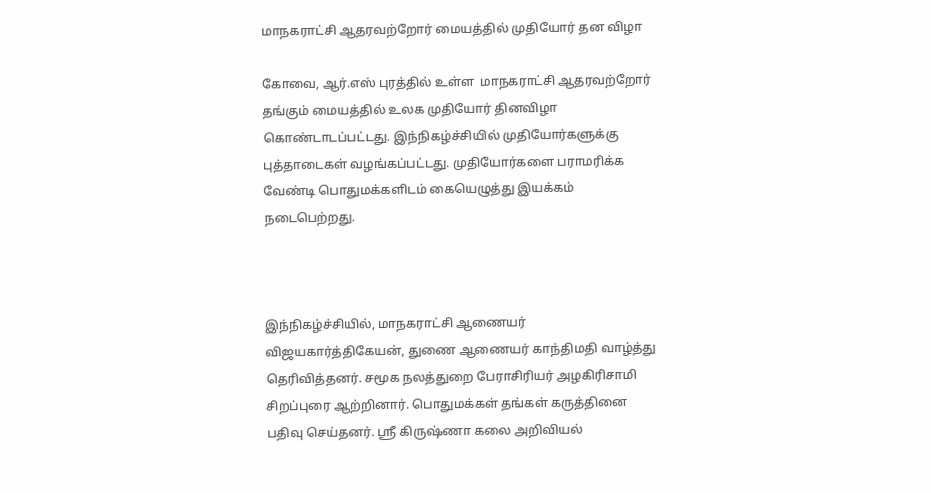மாநகராட்சி ஆதரவற்றோர் மையத்தில் முதியோர் தன விழா

கோவை, ஆர்.எஸ் புரத்தில் உள்ள  மாநகராட்சி ஆதரவற்றோர் தங்கும் மையத்தில் உலக முதியோர் தினவிழா கொண்டாடப்பட்டது. இந்நிகழ்ச்சியில் முதியோர்களுக்கு புத்தாடைகள் வழங்கப்பட்டது. முதியோர்களை பராமரிக்க வேண்டி பொதுமக்களிடம் கையெழுத்து இயக்கம் நடைபெற்றது.



இந்நிகழ்ச்சியில், மாநகராட்சி ஆணையர் விஜயகார்த்திகேயன், துணை ஆணையர் காந்திமதி வாழ்த்து தெரிவித்தனர். சமூக நலத்துறை பேராசிரியர் அழகிரிசாமி சிறப்புரை ஆற்றினார். பொதுமக்கள் தங்கள் கருத்தினை பதிவு செய்தனர். ஸ்ரீ கிருஷ்ணா கலை அறிவியல்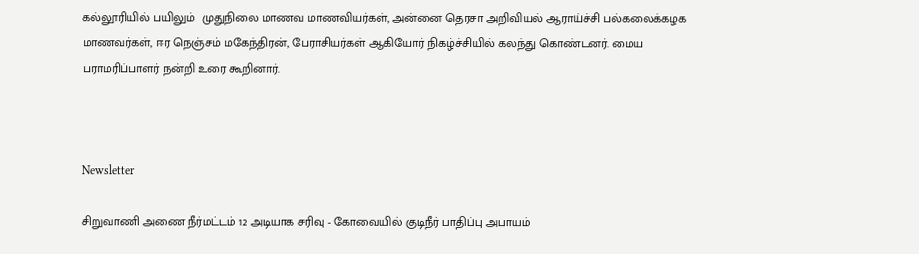கல்லூரியில் பயிலும்  முதுநிலை மாணவ மாணவியர்கள், அன்னை தெரசா அறிவியல் ஆராய்ச்சி பல்கலைக்கழக மாணவர்கள், ஈர நெஞ்சம் மகேந்திரன், பேராசியர்கள் ஆகியோர் நிகழ்ச்சியில் கலந்து கொண்டனர். மைய பராமரிப்பாளர் நன்றி உரை கூறினார்.



Newsletter

சிறுவாணி அணை நீர்மட்டம் 12 அடியாக சரிவு - கோவையில் குடிநீர் பாதிப்பு அபாயம்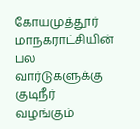கோயமுத்தூர் மாநகராட்சியின் பல வார்டுகளுக்கு குடிநீர் வழங்கும்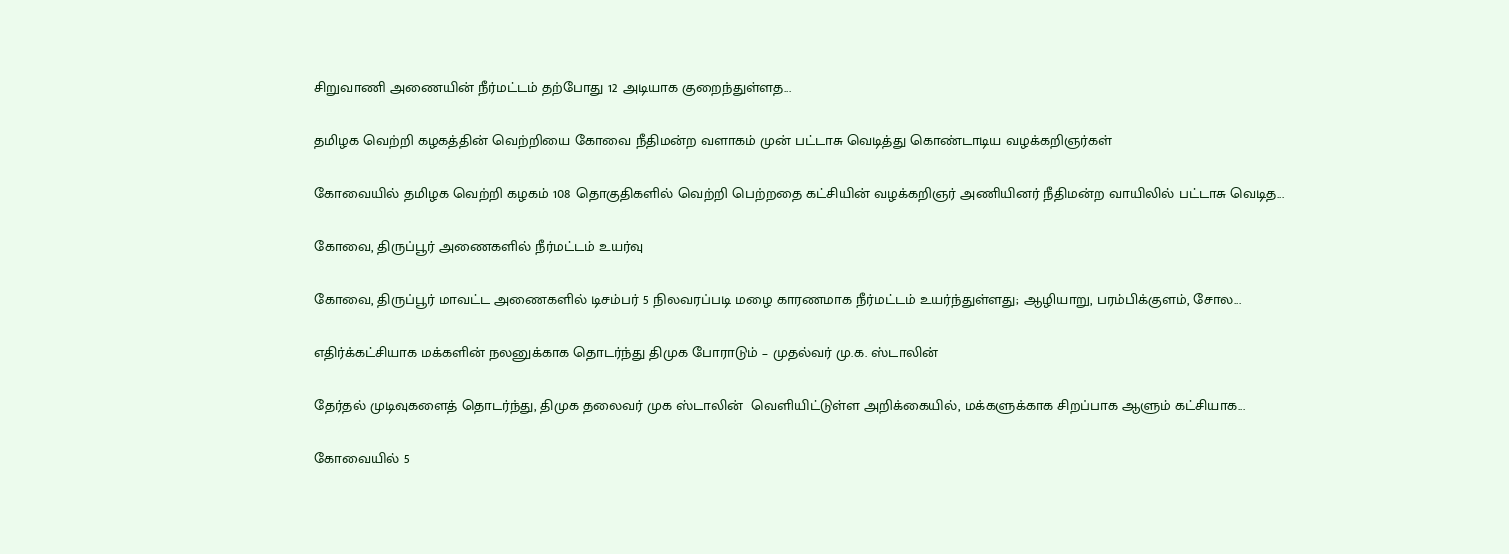சிறுவாணி அணையின் நீர்மட்டம் தற்போது 12 அடியாக குறைந்துள்ளத...

தமிழக வெற்றி கழகத்தின் வெற்றியை கோவை நீதிமன்ற வளாகம் முன் பட்டாசு வெடித்து கொண்டாடிய வழக்கறிஞர்கள்

கோவையில் தமிழக வெற்றி கழகம் 108 தொகுதிகளில் வெற்றி பெற்றதை கட்சியின் வழக்கறிஞர் அணியினர் நீதிமன்ற வாயிலில் பட்டாசு வெடித...

கோவை, திருப்பூர் அணைகளில் நீர்மட்டம் உயர்வு

கோவை, திருப்பூர் மாவட்ட அணைகளில் டிசம்பர் 5 நிலவரப்படி மழை காரணமாக நீர்மட்டம் உயர்ந்துள்ளது; ஆழியாறு, பரம்பிக்குளம், சோல...

எதிர்க்கட்சியாக மக்களின் நலனுக்காக தொடர்ந்து திமுக போராடும் – முதல்வர் மு.க. ஸ்டாலின்

தேர்தல் முடிவுகளைத் தொடர்ந்து, திமுக தலைவர் முக ஸ்டாலின்  வெளியிட்டுள்ள அறிக்கையில், மக்களுக்காக சிறப்பாக ஆளும் கட்சியாக...

கோவையில் 5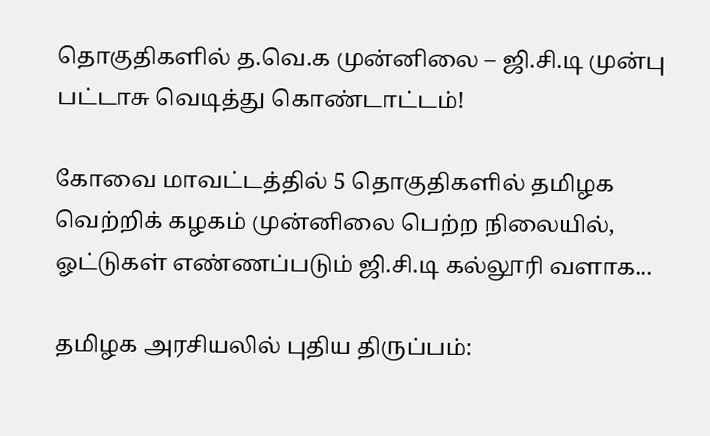தொகுதிகளில் த.வெ.க முன்னிலை – ஜி.சி.டி முன்பு பட்டாசு வெடித்து கொண்டாட்டம்!

கோவை மாவட்டத்தில் 5 தொகுதிகளில் தமிழக வெற்றிக் கழகம் முன்னிலை பெற்ற நிலையில், ஓட்டுகள் எண்ணப்படும் ஜி.சி.டி கல்லூரி வளாக...

தமிழக அரசியலில் புதிய திருப்பம்: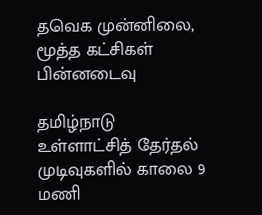தவெக முன்னிலை, மூத்த கட்சிகள் பின்னடைவு

தமிழ்நாடு உள்ளாட்சித் தேர்தல் முடிவுகளில் காலை 9 மணி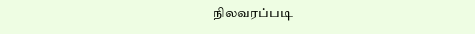நிலவரப்படி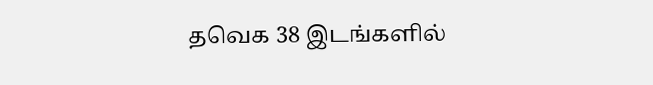தவெக 38 இடங்களில்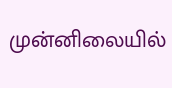முன்னிலையில்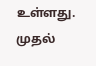உள்ளது. முதல்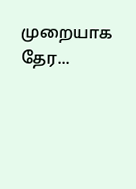முறையாக தேர...